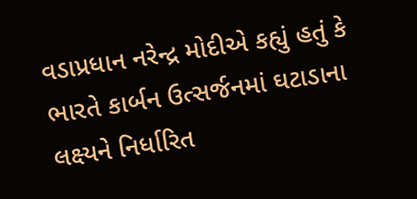વડાપ્રધાન નરેન્દ્ર મોદીએ કહ્યું હતું કે ભારતે કાર્બન ઉત્સર્જનમાં ઘટાડાના લક્ષ્યને નિર્ધારિત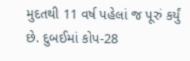મુદતથી 11 વર્ષ પહેલાં જ પૂરું કર્યું છે. દુબઈમાં કોપ-28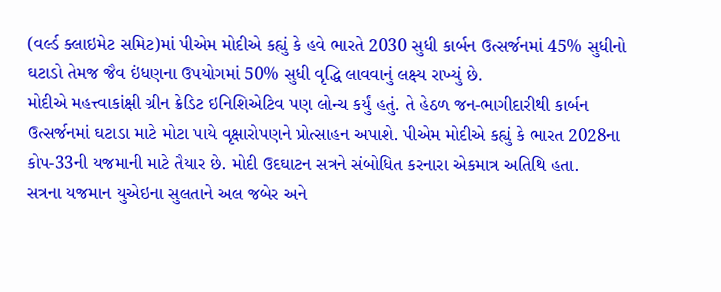(વર્લ્ડ ક્લાઇમેટ સમિટ)માં પીએમ મોદીએ કહ્યું કે હવે ભારતે 2030 સુધી કાર્બન ઉત્સર્જનમાં 45% સુધીનો ઘટાડો તેમજ જૈવ ઇંધણના ઉપયોગમાં 50% સુધી વૃદ્ધિ લાવવાનું લક્ષ્ય રાખ્યું છે.
મોદીએ મહત્ત્વાકાંક્ષી ગ્રીન ક્રેડિટ ઇનિશિએટિવ પણ લોન્ચ કર્યું હતું. તે હેઠળ જન-ભાગીદારીથી કાર્બન ઉત્સર્જનમાં ઘટાડા માટે મોટા પાયે વૃક્ષારોપણને પ્રોત્સાહન અપાશે. પીએમ મોદીએ કહ્યું કે ભારત 2028ના કોપ-33ની યજમાની માટે તૈયાર છે. મોદી ઉદઘાટન સત્રને સંબોધિત કરનારા એકમાત્ર અતિથિ હતા.
સત્રના યજમાન યુએઇના સુલતાને અલ જબેર અને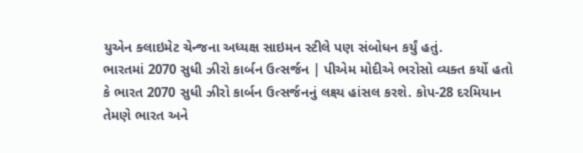યુએન ક્લાઇમેટ ચેન્જના અધ્યક્ષ સાઇમન સ્ટીલે પણ સંબોધન કર્યું હતું.
ભારતમાં 2070 સુધી ઝીરો કાર્બન ઉત્સર્જન | પીએમ મોદીએ ભરોસો વ્યક્ત કર્યો હતો કે ભારત 2070 સુધી ઝીરો કાર્બન ઉત્સર્જનનું લક્ષ્ય હાંસલ કરશે. કોપ-28 દરમિયાન તેમણે ભારત અને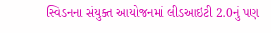સ્વિડનના સંયુક્ત આયોજનમાં લીડઆઇટી 2.0નું પણ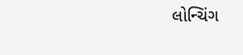લોન્ચિંગ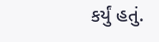કર્યું હતું.